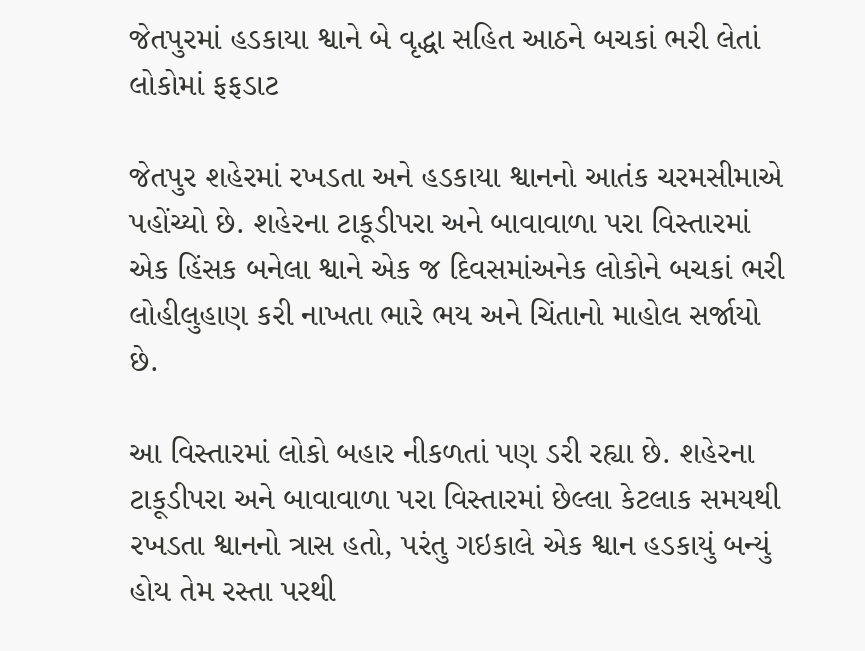જેતપુરમાં હડકાયા શ્વાને બે વૃદ્ધા સહિત આઠને બચકાં ભરી લેતાં લોકોમાં ફફડાટ

જેતપુર શહેરમાં રખડતા અને હડકાયા શ્વાનનો આતંક ચરમસીમાએ પહોંચ્યો છે. શહેરના ટાકૂડીપરા અને બાવાવાળા પરા વિસ્તારમાં એક હિંસક બનેલા શ્વાને એક જ દિવસમાંઅનેક લોકોને બચકાં ભરી લોહીલુહાણ કરી નાખતા ભારે ભય અને ચિંતાનો માહોલ સર્જાયો છે.

આ વિસ્તારમાં લોકો બહાર નીકળતાં પણ ડરી રહ્યા છે. શહેરના ટાકૂડીપરા અને બાવાવાળા પરા વિસ્તારમાં છેલ્લા કેટલાક સમયથી રખડતા શ્વાનનો ત્રાસ હતો, પરંતુ ગઇકાલે એક શ્વાન હડકાયું બન્યું હોય તેમ રસ્તા પરથી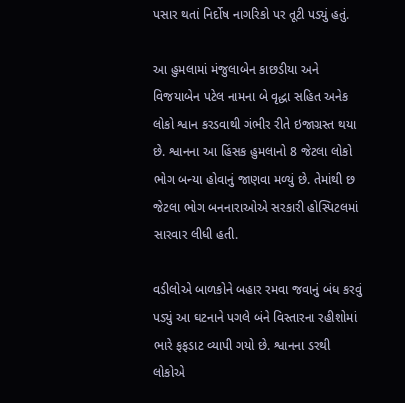પસાર થતાં નિર્દોષ નાગરિકો પર તૂટી પડ્યું હતું.

આ હુમલામાં મંજુલાબેન કાછડીયા અને વિજયાબેન પટેલ નામના બે વૃદ્ધા સહિત અનેક લોકો શ્વાન કરડવાથી ગંભીર રીતે ઇજાગ્રસ્ત થયા છે. શ્વાનના આ હિંસક હુમલાનો 8 જેટલા લોકો ભોગ બન્યા હોવાનું જાણવા મળ્યું છે. તેમાંથી છ જેટલા ભોગ બનનારાઓએ સરકારી હોસ્પિટલમાં સારવાર લીધી હતી.

વડીલોએ બાળકોને બહાર રમવા જવાનું બંધ કરવું પડ્યું આ ઘટનાને પગલે બંને વિસ્તારના રહીશોમાં ભારે ફફડાટ વ્યાપી ગયો છે. શ્વાનના ડરથી લોકોએ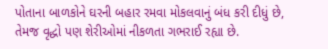પોતાના બાળકોને ઘરની બહાર રમવા મોકલવાનું બંધ કરી દીધું છે, તેમજ વૃદ્ધો પણ શેરીઓમાં નીકળતા ગભરાઈ રહ્યા છે.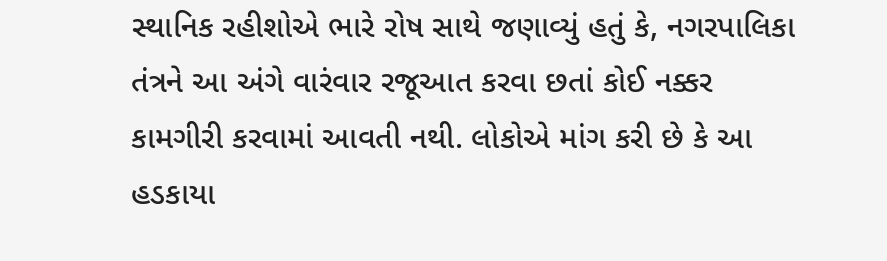સ્થાનિક રહીશોએ ભારે રોષ સાથે જણાવ્યું હતું કે, નગરપાલિકા તંત્રને આ અંગે વારંવાર રજૂઆત કરવા છતાં કોઈ નક્કર કામગીરી કરવામાં આવતી નથી. લોકોએ માંગ કરી છે કે આ હડકાયા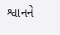શ્વાનને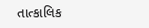તાત્કાલિક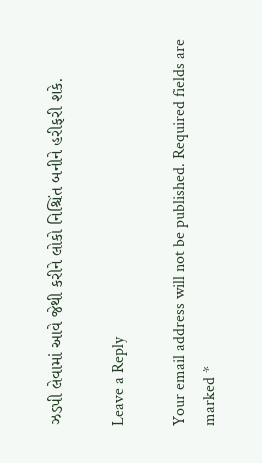ઝડપી લેવામાં આવે જેથી કરીને લોકો નિશ્ચિંત બનીને હરીફરી શકે.

Leave a Reply

Your email address will not be published. Required fields are marked *